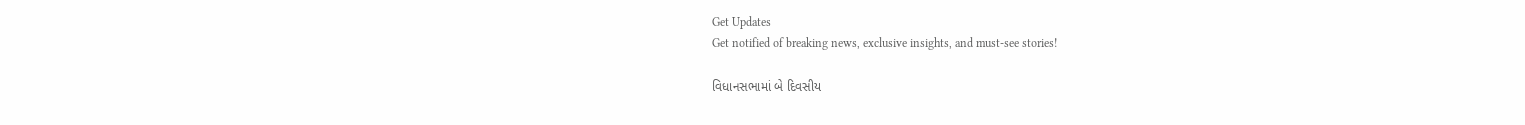Get Updates
Get notified of breaking news, exclusive insights, and must-see stories!

વિધાનસભામાં બે દિવસીય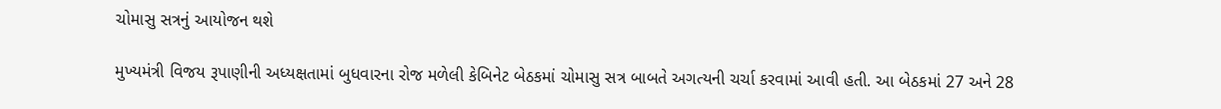ચોમાસુ સત્રનું આયોજન થશે

મુખ્યમંત્રી વિજય રૂપાણીની અધ્યક્ષતામાં બુધવારના રોજ મળેલી કેબિનેટ બેઠકમાં ચોમાસુ સત્ર બાબતે અગત્યની ચર્ચા કરવામાં આવી હતી. આ બેઠકમાં 27 અને 28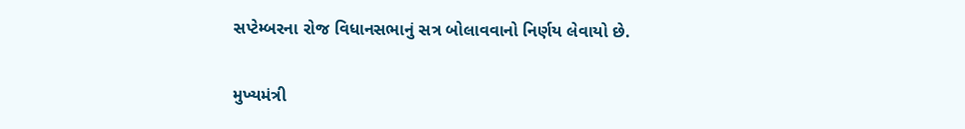સપ્ટેમ્બરના રોજ વિધાનસભાનું સત્ર બોલાવવાનો નિર્ણય લેવાયો છે.

મુખ્યમંત્રી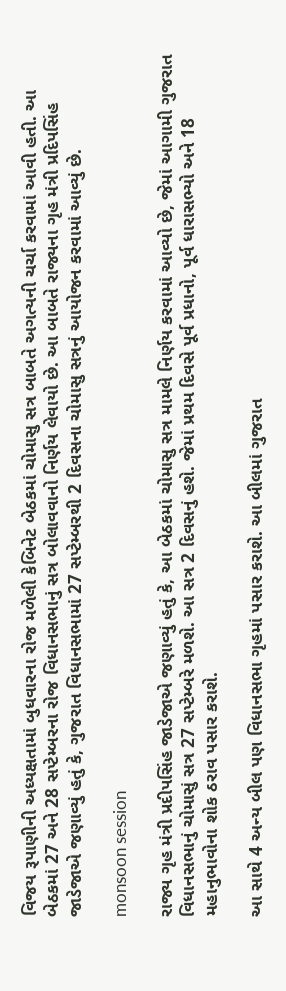વિજય રૂપાણીની અધ્યક્ષતામાં બુધવારના રોજ મળેલી કેબિનેટ બેઠકમાં ચોમાસુ સત્ર બાબતે અગત્યની ચર્ચા કરવામાં આવી હતી. આ બેઠકમાં 27 અને 28 સપ્ટેમ્બરના રોજ વિધાનસભાનું સત્ર બોલાવવાનો નિર્ણય લેવાયો છે. આ બાબતે રાજ્યના ગૃહ મંત્રી પ્રદિપસિંહ જાડેજાએ જણાવ્યું હતું કે, ગુજરાત વિધાનસભામાં 27 સપ્ટેમ્બરથી 2 દિવસના ચોમાસુ સત્રનું આયોજન કરવામાં આવ્યું છે.

monsoon session

રાજ્ય ગૃહ મંત્રી પ્રદીપસિંહ જાડેજાએ જણાવ્યું હતું કે, આ બેઠકમાં ચોમાસુ સત્ર મામલે નિર્ણય કરવામાં આવ્યો છે, જેમાં આગામી ગુજરાત વિધાનસભાનું ચોમાસું સત્ર 27 સપ્ટેમ્બરે મળશે. આ સત્ર 2 દિવસનું હશે. જેમાં પ્રથમ દિવસે પૂર્વ પ્રધાનો, પૂર્વ ધારાસભ્યો અને 18 મહાનુભાવોના શોક ઠરાવ પસાર કરાશે.

આ સાથે 4 અન્ય બીલ પણ વિધાનસભા ગૃહમાં પસાર કરાશે. આ બીલમાં ગુજરાત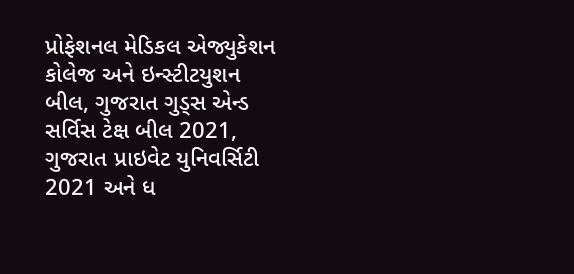પ્રોફેશનલ મેડિકલ એજ્યુકેશન કોલેજ અને ઇન્સ્ટીટયુશન બીલ, ગુજરાત ગુડ્સ એન્ડ સર્વિસ ટેક્ષ બીલ 2021, ગુજરાત પ્રાઇવેટ યુનિવર્સિટી 2021 અને ધ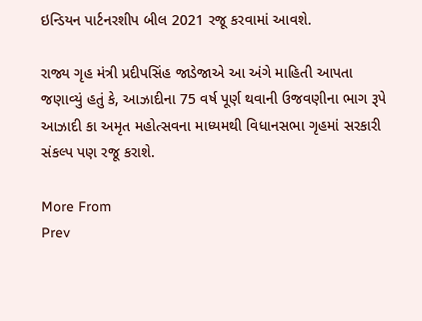ઇન્ડિયન પાર્ટનરશીપ બીલ 2021 રજૂ કરવામાં આવશે.

રાજ્ય ગૃહ મંત્રી પ્રદીપસિંહ જાડેજાએ આ અંગે માહિતી આપતા જણાવ્યું હતું કે, આઝાદીના 75 વર્ષ પૂર્ણ થવાની ઉજવણીના ભાગ રૂપે આઝાદી કા અમૃત મહોત્સવના માધ્યમથી વિધાનસભા ગૃહમાં સરકારી સંકલ્પ પણ રજૂ કરાશે.

More From
Prev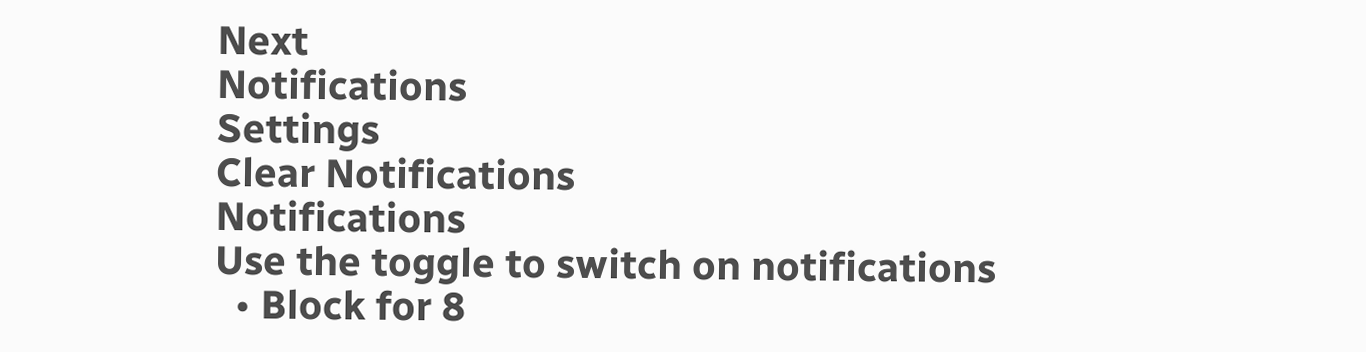Next
Notifications
Settings
Clear Notifications
Notifications
Use the toggle to switch on notifications
  • Block for 8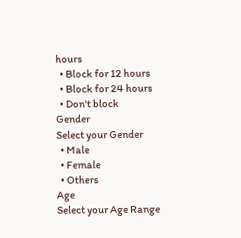hours
  • Block for 12 hours
  • Block for 24 hours
  • Don't block
Gender
Select your Gender
  • Male
  • Female
  • Others
Age
Select your Age Range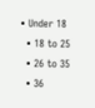• Under 18
  • 18 to 25
  • 26 to 35
  • 36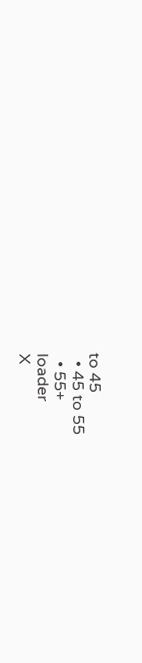to 45
  • 45 to 55
  • 55+
loader
X